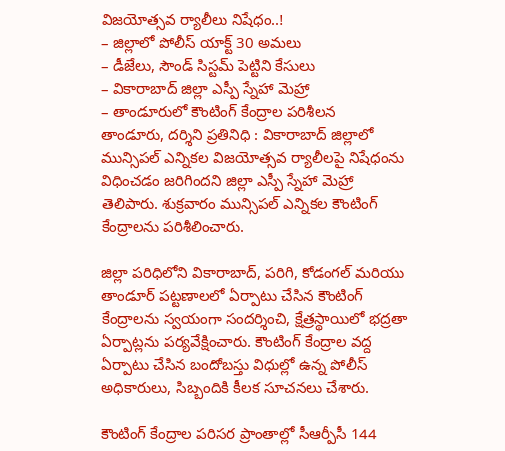విజయోత్సవ ర్యాలీలు నిషేధం..!
– జిల్లాలో పోలీస్ యాక్ట్ 30 అమలు
– డీజేలు, సౌండ్ సిస్టమ్ పెట్టిని కేసులు
– వికారాబాద్ జిల్లా ఎస్పీ స్నేహా మెహ్రా
– తాండూరులో కౌంటింగ్ కేంద్రాల పరిశీలన
తాండూరు, దర్శిని ప్రతినిధి : వికారాబాద్ జిల్లాలో మున్సిపల్ ఎన్నికల విజయోత్సవ ర్యాలీలపై నిషేధంను విధించడం జరిగిందని జిల్లా ఎస్పీ స్నేహా మెహ్రా తెలిపారు. శుక్రవారం మున్సిపల్ ఎన్నికల కౌంటింగ్ కేంద్రాలను పరిశీలించారు.

జిల్లా పరిధిలోని వికారాబాద్, పరిగి, కోడంగల్ మరియు తాండూర్ పట్టణాలలో ఏర్పాటు చేసిన కౌంటింగ్ కేంద్రాలను స్వయంగా సందర్శించి, క్షేత్రస్థాయిలో భద్రతా ఏర్పాట్లను పర్యవేక్షించారు. కౌంటింగ్ కేంద్రాల వద్ద ఏర్పాటు చేసిన బందోబస్తు విధుల్లో ఉన్న పోలీస్ అధికారులు, సిబ్బందికి కీలక సూచనలు చేశారు.

కౌంటింగ్ కేంద్రాల పరిసర ప్రాంతాల్లో సీఆర్పీసీ 144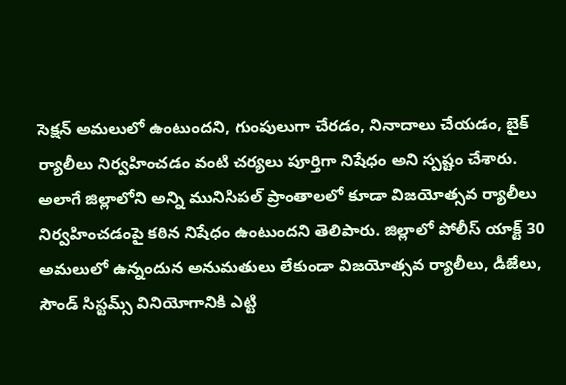సెక్షన్ అమలులో ఉంటుందని, గుంపులుగా చేరడం, నినాదాలు చేయడం, బైక్ ర్యాలీలు నిర్వహించడం వంటి చర్యలు పూర్తిగా నిషేధం అని స్పష్టం చేశారు. అలాగే జిల్లాలోని అన్ని మునిసిపల్ ప్రాంతాలలో కూడా విజయోత్సవ ర్యాలీలు నిర్వహించడంపై కఠిన నిషేధం ఉంటుందని తెలిపారు. జిల్లాలో పోలీస్ యాక్ట్ 30 అమలులో ఉన్నందున అనుమతులు లేకుండా విజయోత్సవ ర్యాలీలు, డీజేలు, సౌండ్ సిస్టమ్స్ వినియోగానికి ఎట్టి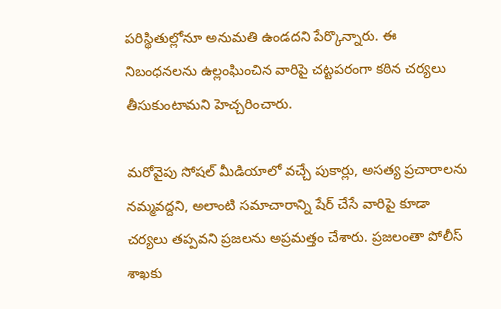పరిస్థితుల్లోనూ అనుమతి ఉండదని పేర్కొన్నారు. ఈ నిబంధనలను ఉల్లంఘించిన వారిపై చట్టపరంగా కఠిన చర్యలు తీసుకుంటామని హెచ్చరించారు.

మరోవైపు సోషల్ మీడియాలో వచ్చే పుకార్లు, అసత్య ప్రచారాలను నమ్మవద్దని, అలాంటి సమాచారాన్ని షేర్ చేసే వారిపై కూడా చర్యలు తప్పవని ప్రజలను అప్రమత్తం చేశారు. ప్రజలంతా పోలీస్ శాఖకు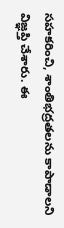సహకరించి, శాంతిభద్రతలను కాపాడాలని విజ్ఞప్తి చేశారు. ఈ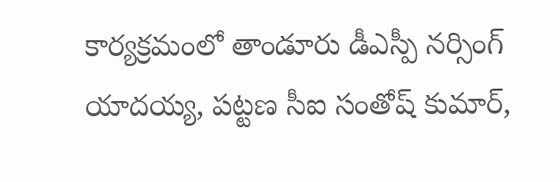కార్యక్రమంలో తాండూరు డీఎస్పీ నర్సింగ్ యాదయ్య, పట్టణ సీఐ సంతోష్ కుమార్,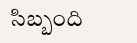సిబ్బంది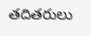తదితరులు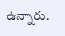ఉన్నారు.